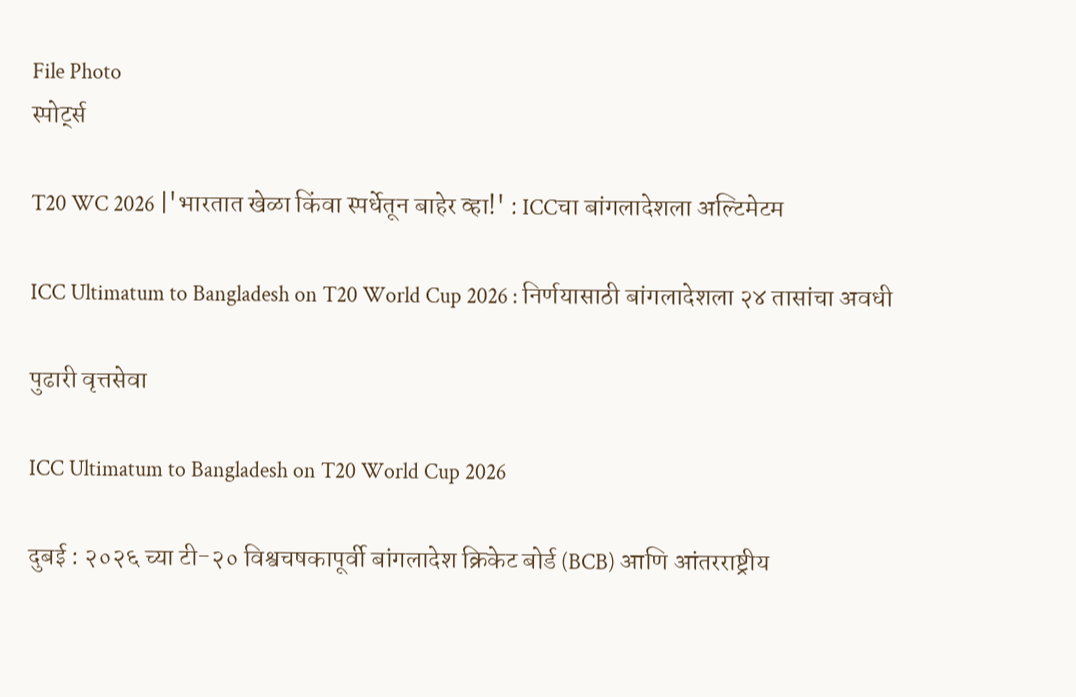File Photo
स्पोर्ट्स

T20 WC 2026 |'भारतात खेळा किंवा स्‍पर्धेतून बाहेर व्हा!' : ICCचा बांगलादेशला अल्टिमेटम

ICC Ultimatum to Bangladesh on T20 World Cup 2026 : निर्णयासाठी बांगलादेशला २४ तासांचा अवधी

पुढारी वृत्तसेवा

ICC Ultimatum to Bangladesh on T20 World Cup 2026

दुबई : २०२६ च्या टी-२० विश्वचषकापूर्वी बांगलादेश क्रिकेट बोर्ड (BCB) आणि आंतरराष्ट्रीय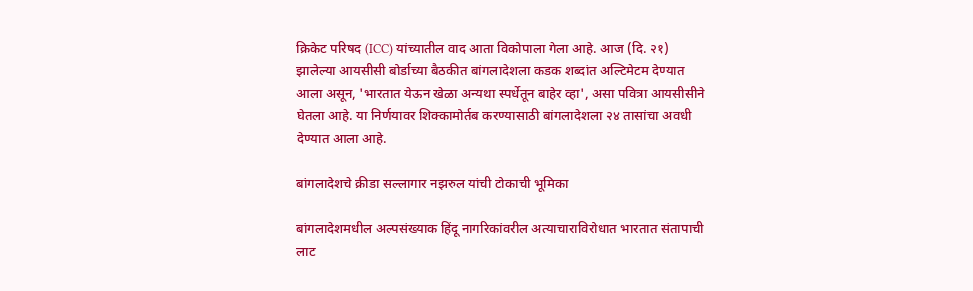क्रिकेट परिषद (ICC) यांच्यातील वाद आता विकोपाला गेला आहे. आज (दि. २१) झालेल्या आयसीसी बोर्डाच्या बैठकीत बांगलादेशला कडक शब्दांत अल्टिमेटम देण्यात आला असून, 'भारतात येऊन खेळा अन्यथा स्पर्धेतून बाहेर व्हा', असा पवित्रा आयसीसीने घेतला आहे. या निर्णयावर शिक्कामोर्तब करण्यासाठी बांगलादेशला २४ तासांचा अवधी देण्यात आला आहे.

बांगलादेशचे क्रीडा सल्लागार नझरुल यांची टोकाची भूमिका

बांगलादेशमधील अल्‍पसंख्‍याक हिंदू नागरिकांवरील अत्‍याचाराविरोधात भारतात संतापाची लाट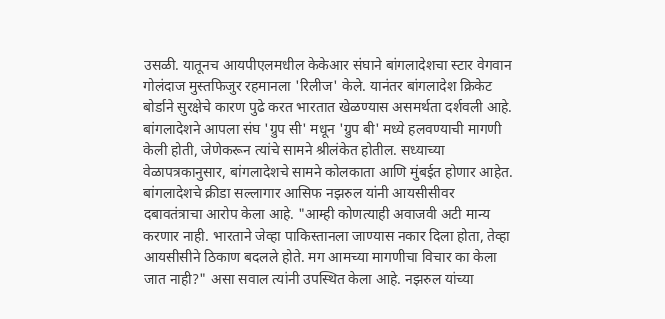उसळी. यातूनच आयपीएलमधील केकेआर संघाने बांगलादेशचा स्टार वेगवान गोलंदाज मुस्तफिजुर रहमानला 'रिलीज' केले. यानंतर बांगलादेश क्रिकेट बोर्डाने सुरक्षेचे कारण पुढे करत भारतात खेळण्यास असमर्थता दर्शवली आहे. बांगलादेशने आपला संघ 'ग्रुप सी' मधून 'ग्रुप बी' मध्ये हलवण्याची मागणी केली होती, जेणेकरून त्यांचे सामने श्रीलंकेत होतील. सध्याच्या वेळापत्रकानुसार, बांगलादेशचे सामने कोलकाता आणि मुंबईत होणार आहेत. बांगलादेशचे क्रीडा सल्लागार आसिफ नझरुल यांनी आयसीसीवर दबावतंत्राचा आरोप केला आहे. "आम्ही कोणत्याही अवाजवी अटी मान्य करणार नाही. भारताने जेव्हा पाकिस्तानला जाण्यास नकार दिला होता, तेव्हा आयसीसीने ठिकाण बदलले होते. मग आमच्या मागणीचा विचार का केला जात नाही?" असा सवाल त्यांनी उपस्थित केला आहे. नझरुल यांच्या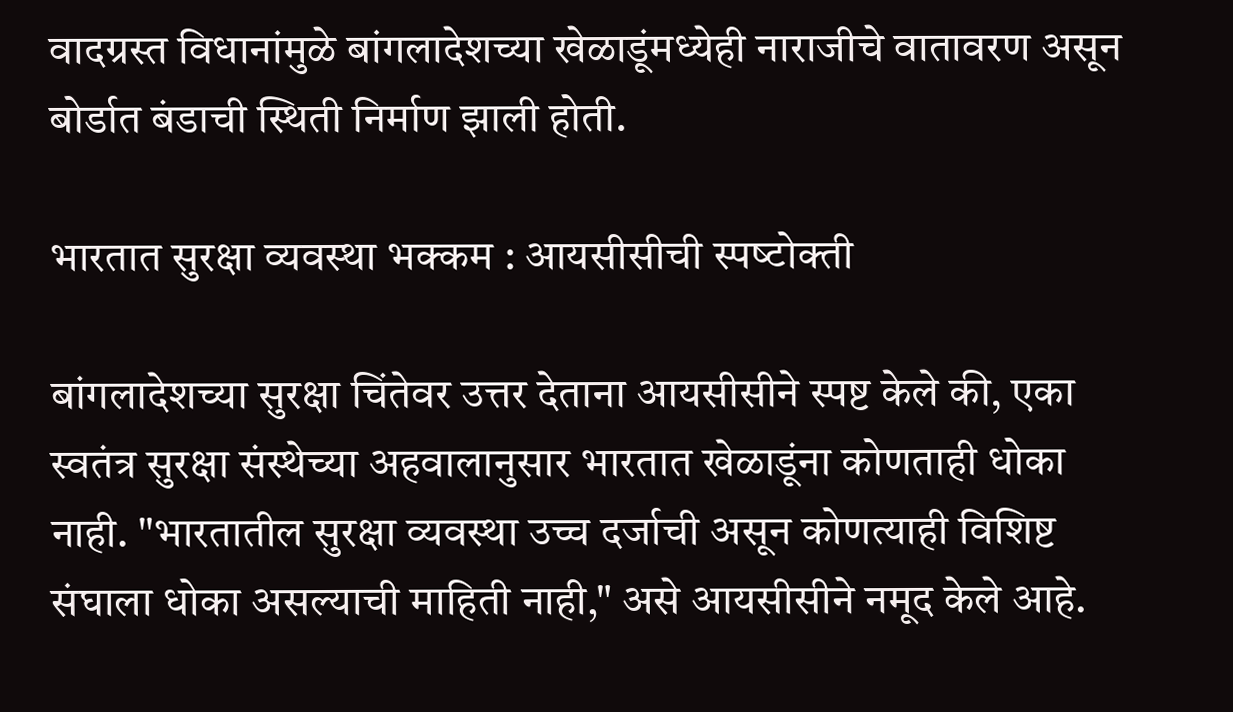वादग्रस्त विधानांमुळे बांगलादेशच्या खेळाडूंमध्येही नाराजीचे वातावरण असून बोर्डात बंडाची स्थिती निर्माण झाली होती.

भारतात सुरक्षा व्‍यवस्‍था भक्‍कम : आयसीसीची स्‍पष्‍टोक्‍ती

बांगलादेशच्या सुरक्षा चिंतेवर उत्तर देताना आयसीसीने स्पष्ट केले की, एका स्वतंत्र सुरक्षा संस्थेच्या अहवालानुसार भारतात खेळाडूंना कोणताही धोका नाही. "भारतातील सुरक्षा व्यवस्था उच्च दर्जाची असून कोणत्याही विशिष्ट संघाला धोका असल्याची माहिती नाही," असे आयसीसीने नमूद केले आहे.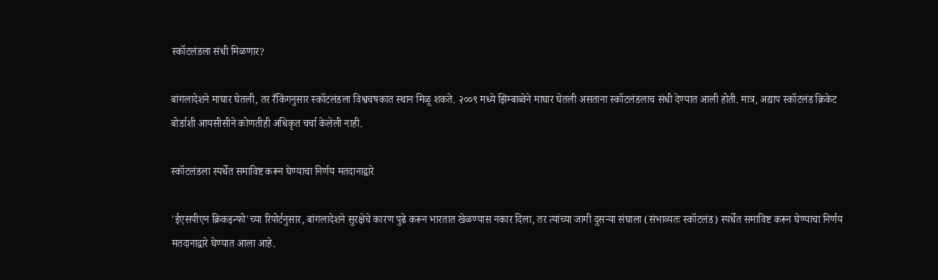स्कॉटलंडला संधी मिळणार?

बांगलादेशने माघार घेतली, तर रँकिंगनुसार स्कॉटलंडला विश्वचषकात स्थान मिळू शकते. २००९ मध्ये झिम्बाब्वेने माघार घेतली असताना स्कॉटलंडलाच संधी देण्यात आली होती. मात्र, अद्याप स्कॉटलंड क्रिकेट बोर्डाशी आयसीसीने कोणतीही अधिकृत चर्चा केलेली नाही.

स्कॉटलंडला स्पर्धेत समाविष्ट करून घेण्याचा निर्णय मतदानाद्वारे

'ईएसपीएन क्रिकइन्फो'च्या रिपोर्टनुसार, बांगलादेशने सुरक्षेचे कारण पुढे करून भारतात खेळण्यास नकार दिला, तर त्यांच्या जागी दुसऱ्या संघाला (संभाव्यतः स्कॉटलंड) स्पर्धेत समाविष्ट करून घेण्याचा निर्णय मतदानाद्वारे घेण्यात आला आहे.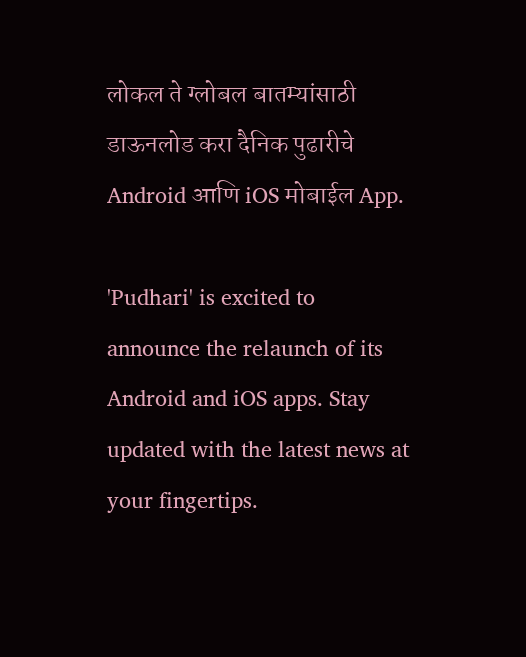लोकल ते ग्लोबल बातम्यांसाठी डाऊनलोड करा दैनिक पुढारीचे Android आणि iOS मोबाईल App.

'Pudhari' is excited to announce the relaunch of its Android and iOS apps. Stay updated with the latest news at your fingertips.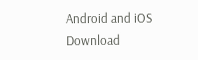Android and iOS Download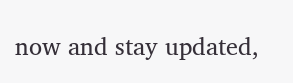now and stay updated,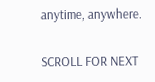anytime, anywhere.

SCROLL FOR NEXT